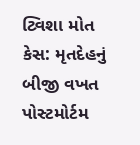ટ્વિશા મોત કેસ: મૃતદેહનું બીજી વખત પોસ્ટમોર્ટમ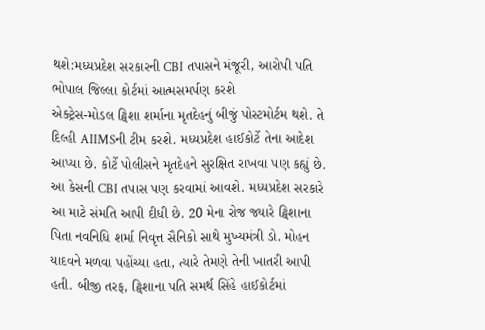થશે:મધ્યપ્રદેશ સરકારની CBI તપાસને મંજૂરી, આરોપી પતિ ભોપાલ જિલ્લા કોર્ટમાં આત્મસમર્પણ કરશે
એક્ટ્રેસ-મોડલ ટ્વિશા શર્માના મૃતદેહનું બીજું પોસ્ટમોર્ટમ થશે. તે દિલ્હી AIIMSની ટીમ કરશે. મધ્યપ્રદેશ હાઈકોર્ટે તેના આદેશ આપ્યા છે. કોર્ટે પોલીસને મૃતદેહને સુરક્ષિત રાખવા પણ કહ્યું છે. આ કેસની CBI તપાસ પણ કરવામાં આવશે. મધ્યપ્રદેશ સરકારે આ માટે સંમતિ આપી દીધી છે. 20 મેના રોજ જ્યારે ટ્વિશાના પિતા નવનિધિ શર્મા નિવૃત્ત સૈનિકો સાથે મુખ્યમંત્રી ડો. મોહન યાદવને મળવા પહોંચ્યા હતા, ત્યારે તેમણે તેની ખાતરી આપી હતી. બીજી તરફ, ટ્વિશાના પતિ સમર્થ સિંહે હાઈકોર્ટમાં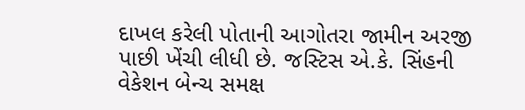દાખલ કરેલી પોતાની આગોતરા જામીન અરજી પાછી ખેંચી લીધી છે. જસ્ટિસ એ.કે. સિંહની વેકેશન બેન્ચ સમક્ષ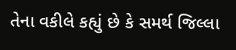તેના વકીલે કહ્યું છે કે સમર્થ જિલ્લા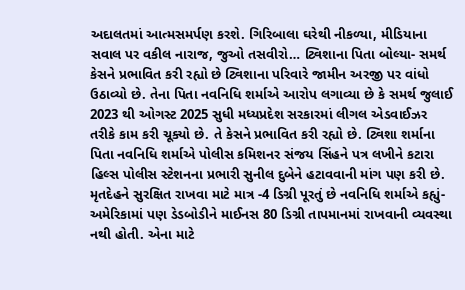અદાલતમાં આત્મસમર્પણ કરશે. ગિરિબાલા ઘરેથી નીકળ્યા, મીડિયાના સવાલ પર વકીલ નારાજ, જુઓ તસવીરો… ટ્વિશાના પિતા બોલ્યા- સમર્થ કેસને પ્રભાવિત કરી રહ્યો છે ટ્વિશાના પરિવારે જામીન અરજી પર વાંધો ઉઠાવ્યો છે. તેના પિતા નવનિધિ શર્માએ આરોપ લગાવ્યા છે કે સમર્થ જુલાઈ 2023 થી ઓગસ્ટ 2025 સુધી મધ્યપ્રદેશ સરકારમાં લીગલ એડવાઈઝર તરીકે કામ કરી ચૂક્યો છે. તે કેસને પ્રભાવિત કરી રહ્યો છે. ટ્વિશા શર્માના પિતા નવનિધિ શર્માએ પોલીસ કમિશનર સંજય સિંહને પત્ર લખીને કટારા હિલ્સ પોલીસ સ્ટેશનના પ્રભારી સુનીલ દુબેને હટાવવાની માંગ પણ કરી છે. મૃતદેહને સુરક્ષિત રાખવા માટે માત્ર -4 ડિગ્રી પૂરતું છે નવનિધિ શર્માએ કહ્યું- અમેરિકામાં પણ ડેડબોડીને માઈનસ 80 ડિગ્રી તાપમાનમાં રાખવાની વ્યવસ્થા નથી હોતી. એના માટે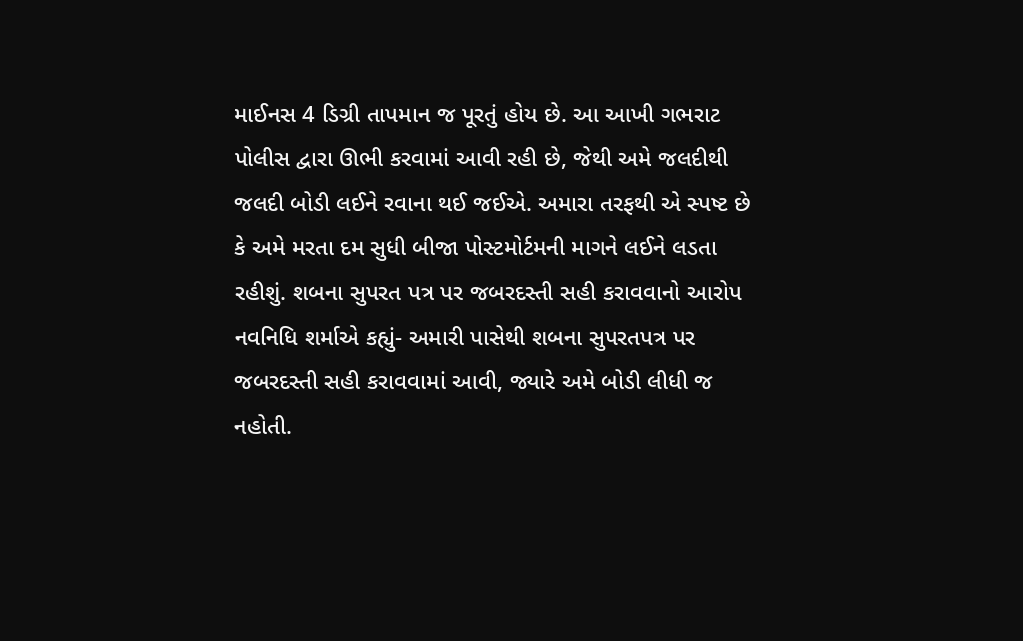માઈનસ 4 ડિગ્રી તાપમાન જ પૂરતું હોય છે. આ આખી ગભરાટ પોલીસ દ્વારા ઊભી કરવામાં આવી રહી છે, જેથી અમે જલદીથી જલદી બોડી લઈને રવાના થઈ જઈએ. અમારા તરફથી એ સ્પષ્ટ છે કે અમે મરતા દમ સુધી બીજા પોસ્ટમોર્ટમની માગને લઈને લડતા રહીશું. શબના સુપરત પત્ર પર જબરદસ્તી સહી કરાવવાનો આરોપ નવનિધિ શર્માએ કહ્યું- અમારી પાસેથી શબના સુપરતપત્ર પર જબરદસ્તી સહી કરાવવામાં આવી, જ્યારે અમે બોડી લીધી જ નહોતી.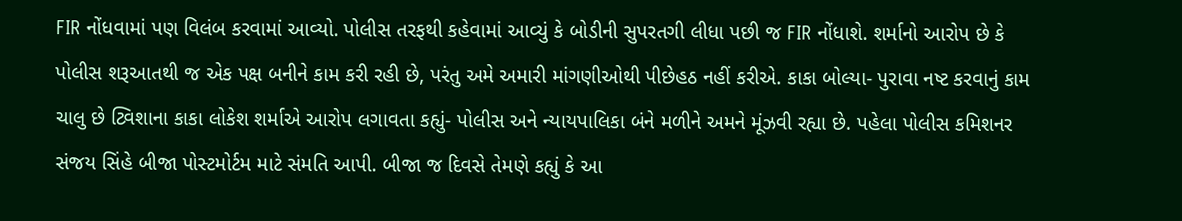FIR નોંધવામાં પણ વિલંબ કરવામાં આવ્યો. પોલીસ તરફથી કહેવામાં આવ્યું કે બોડીની સુપરતગી લીધા પછી જ FIR નોંધાશે. શર્માનો આરોપ છે કે પોલીસ શરૂઆતથી જ એક પક્ષ બનીને કામ કરી રહી છે, પરંતુ અમે અમારી માંગણીઓથી પીછેહઠ નહીં કરીએ. કાકા બોલ્યા- પુરાવા નષ્ટ કરવાનું કામ ચાલુ છે ટ્વિશાના કાકા લોકેશ શર્માએ આરોપ લગાવતા કહ્યું- પોલીસ અને ન્યાયપાલિકા બંને મળીને અમને મૂંઝવી રહ્યા છે. પહેલા પોલીસ કમિશનર સંજય સિંહે બીજા પોસ્ટમોર્ટમ માટે સંમતિ આપી. બીજા જ દિવસે તેમણે કહ્યું કે આ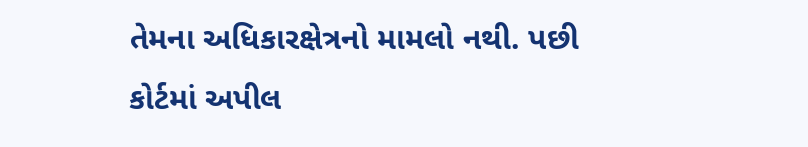તેમના અધિકારક્ષેત્રનો મામલો નથી. પછી કોર્ટમાં અપીલ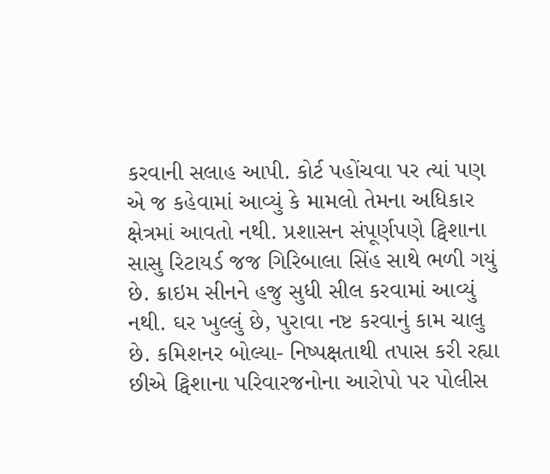કરવાની સલાહ આપી. કોર્ટ પહોંચવા પર ત્યાં પણ એ જ કહેવામાં આવ્યું કે મામલો તેમના અધિકાર ક્ષેત્રમાં આવતો નથી. પ્રશાસન સંપૂર્ણપણે ટ્વિશાના સાસુ રિટાયર્ડ જજ ગિરિબાલા સિંહ સાથે ભળી ગયું છે. ક્રાઇમ સીનને હજુ સુધી સીલ કરવામાં આવ્યું નથી. ઘર ખુલ્લું છે, પુરાવા નષ્ટ કરવાનું કામ ચાલુ છે. કમિશનર બોલ્યા- નિષ્પક્ષતાથી તપાસ કરી રહ્યા છીએ ટ્વિશાના પરિવારજનોના આરોપો પર પોલીસ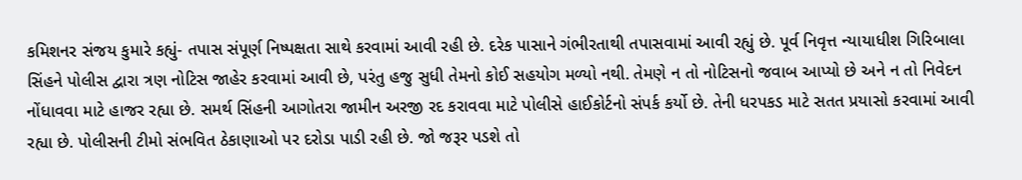કમિશનર સંજય કુમારે કહ્યું- તપાસ સંપૂર્ણ નિષ્પક્ષતા સાથે કરવામાં આવી રહી છે. દરેક પાસાને ગંભીરતાથી તપાસવામાં આવી રહ્યું છે. પૂર્વ નિવૃત્ત ન્યાયાધીશ ગિરિબાલા સિંહને પોલીસ દ્વારા ત્રણ નોટિસ જાહેર કરવામાં આવી છે, પરંતુ હજુ સુધી તેમનો કોઈ સહયોગ મળ્યો નથી. તેમણે ન તો નોટિસનો જવાબ આપ્યો છે અને ન તો નિવેદન નોંધાવવા માટે હાજર રહ્યા છે. સમર્થ સિંહની આગોતરા જામીન અરજી રદ કરાવવા માટે પોલીસે હાઈકોર્ટનો સંપર્ક કર્યો છે. તેની ધરપકડ માટે સતત પ્રયાસો કરવામાં આવી રહ્યા છે. પોલીસની ટીમો સંભવિત ઠેકાણાઓ પર દરોડા પાડી રહી છે. જો જરૂર પડશે તો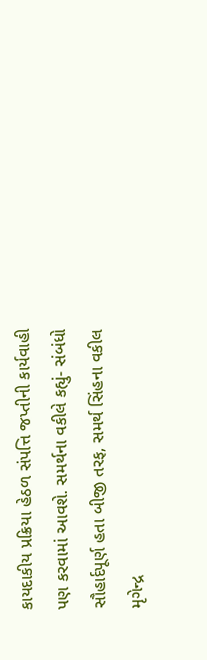કાયદાકીય પ્રક્રિયા હેઠળ સંપત્તિ જપ્તીની કાર્યવાહી પણ કરવામાં આવશે. સમર્થના વકીલે કહ્યું- સંબંધો સૌહાર્દપૂર્ણ હતા બીજી તરફ, સમર્થ સિંહના વકીલ મૃગેન્દ્ર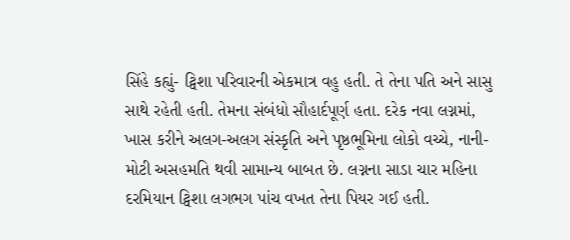સિંહે કહ્યું- ટ્વિશા પરિવારની એકમાત્ર વહુ હતી. તે તેના પતિ અને સાસુ સાથે રહેતી હતી. તેમના સંબંધો સૌહાર્દપૂર્ણ હતા. દરેક નવા લગ્નમાં, ખાસ કરીને અલગ-અલગ સંસ્કૃતિ અને પૃષ્ઠભૂમિના લોકો વચ્ચે, નાની-મોટી અસહમતિ થવી સામાન્ય બાબત છે. લગ્નના સાડા ચાર મહિના દરમિયાન ટ્વિશા લગભગ પાંચ વખત તેના પિયર ગઈ હતી.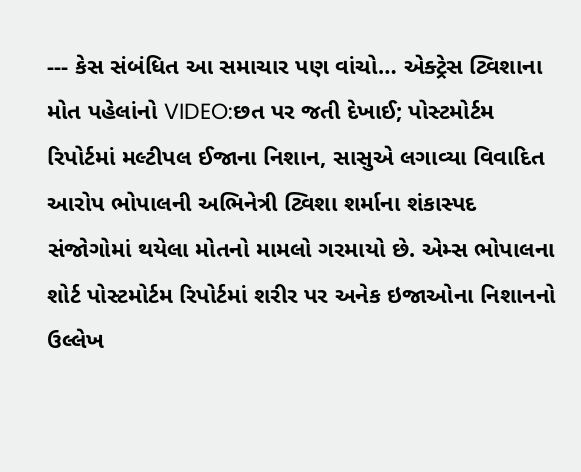--- કેસ સંબંધિત આ સમાચાર પણ વાંચો… એક્ટ્રેસ ટ્વિશાના મોત પહેલાંનો VIDEO:છત પર જતી દેખાઈ; પોસ્ટમોર્ટમ રિપોર્ટમાં મલ્ટીપલ ઈજાના નિશાન, સાસુએ લગાવ્યા વિવાદિત આરોપ ભોપાલની અભિનેત્રી ટ્વિશા શર્માના શંકાસ્પદ સંજોગોમાં થયેલા મોતનો મામલો ગરમાયો છે. એમ્સ ભોપાલના શોર્ટ પોસ્ટમોર્ટમ રિપોર્ટમાં શરીર પર અનેક ઇજાઓના નિશાનનો ઉલ્લેખ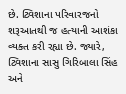છે. ટ્વિશાના પરિવારજનો શરૂઆતથી જ હત્યાની આશંકા વ્યક્ત કરી રહ્યા છે. જ્યારે, ટ્વિશાના સાસુ ગિરિબાલા સિંહ અને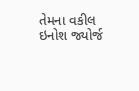તેમના વકીલ ઇનોશ જ્યોર્જ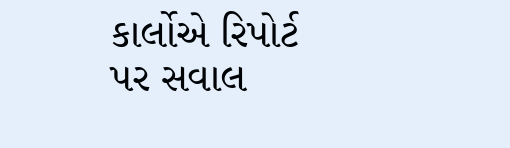કાર્લોએ રિપોર્ટ પર સવાલ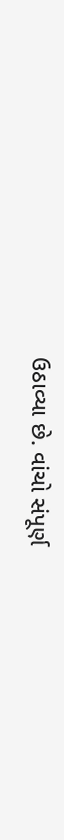ઉઠાવ્યા છે. વાંચો સંપૂર્ણ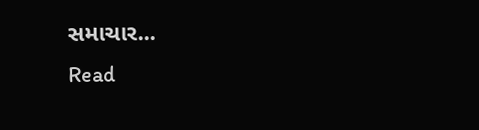સમાચાર...
Read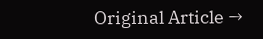Original Article →